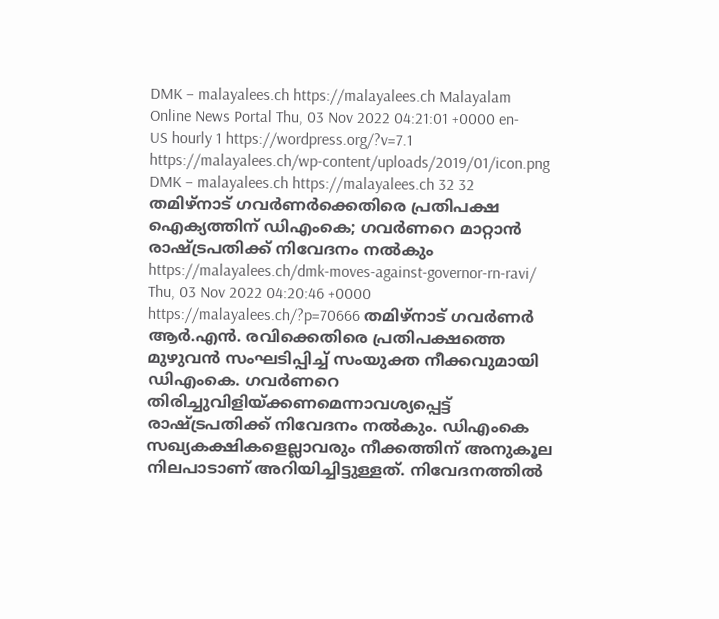DMK – malayalees.ch https://malayalees.ch Malayalam Online News Portal Thu, 03 Nov 2022 04:21:01 +0000 en-US hourly 1 https://wordpress.org/?v=7.1 https://malayalees.ch/wp-content/uploads/2019/01/icon.png DMK – malayalees.ch https://malayalees.ch 32 32 തമിഴ്‌നാട് ഗവര്‍ണര്‍ക്കെതിരെ പ്രതിപക്ഷ ഐക്യത്തിന് ഡിഎംകെ; ഗവര്‍ണറെ മാറ്റാന്‍ രാഷ്ട്രപതിക്ക് നിവേദനം നല്‍കും https://malayalees.ch/dmk-moves-against-governor-rn-ravi/ Thu, 03 Nov 2022 04:20:46 +0000 https://malayalees.ch/?p=70666 തമിഴ്‌നാട് ഗവര്‍ണര്‍ ആര്‍.എന്‍. രവിക്കെതിരെ പ്രതിപക്ഷത്തെ മുഴുവന്‍ സംഘടിപ്പിച്ച് സംയുക്ത നീക്കവുമായി ഡിഎംകെ. ഗവര്‍ണറെ തിരിച്ചുവിളിയ്ക്കണമെന്നാവശ്യപ്പെട്ട് രാഷ്ട്രപതിക്ക് നിവേദനം നല്‍കും. ഡിഎംകെ സഖ്യകക്ഷികളെല്ലാവരും നീക്കത്തിന് അനുകൂല നിലപാടാണ് അറിയിച്ചിട്ടുള്ളത്. നിവേദനത്തില്‍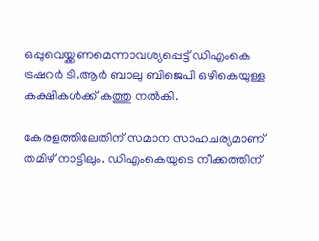ഒപ്പുവെയ്ക്കണമെന്നാവശ്യപ്പെട്ട് ഡിഎംകെ ട്രഷറര്‍ ടി.ആര്‍ ബാലു ബിജെപി ഒഴികെയുള്ള കക്ഷികള്‍ക്ക് കത്തു നല്‍കി.

കേരളത്തിലേതിന് സമാന സാഹചര്യമാണ് തമിഴ് നാട്ടിലും. ഡിഎംകെയുടെ നീക്കത്തിന്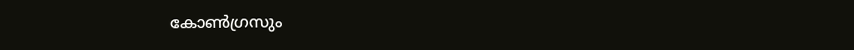കോണ്‍ഗ്രസും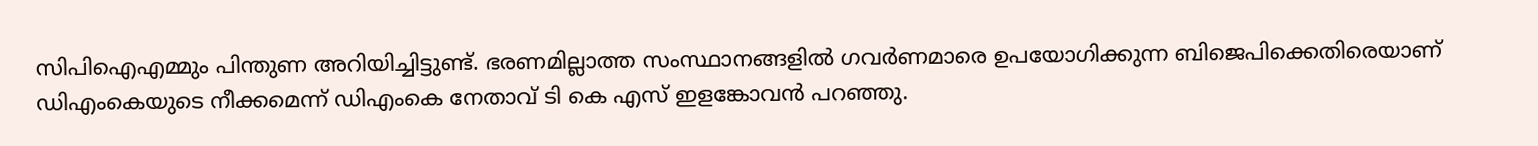സിപിഐഎമ്മും പിന്തുണ അറിയിച്ചിട്ടുണ്ട്. ഭരണമില്ലാത്ത സംസ്ഥാനങ്ങളില്‍ ഗവര്‍ണമാരെ ഉപയോഗിക്കുന്ന ബിജെപിക്കെതിരെയാണ് ഡിഎംകെയുടെ നീക്കമെന്ന് ഡിഎംകെ നേതാവ് ടി കെ എസ് ഇളങ്കോവന്‍ പറഞ്ഞു.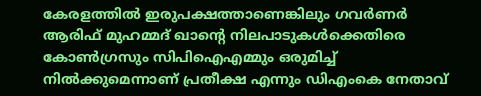കേരളത്തില്‍ ഇരുപക്ഷത്താണെങ്കിലും ഗവര്‍ണര്‍ ആരിഫ് മുഹമ്മദ് ഖാന്റെ നിലപാടുകള്‍ക്കെതിരെ കോണ്‍ഗ്രസും സിപിഐഎമ്മും ഒരുമിച്ച് നില്‍ക്കുമെന്നാണ് പ്രതീക്ഷ എന്നും ഡിഎംകെ നേതാവ്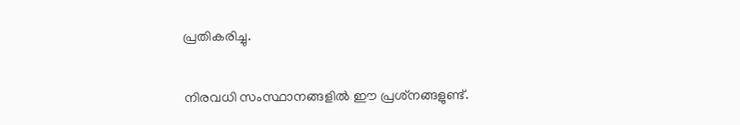പ്രതികരിച്ചു.

നിരവധി സംസ്ഥാനങ്ങളില്‍ ഈ പ്രശ്‌നങ്ങളുണ്ട്.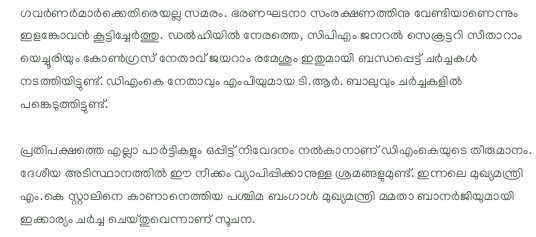ഗവര്‍ണര്‍മാര്‍ക്കെതിരെയല്ല സമരം. ഭരണഘടനാ സംരക്ഷണത്തിനു വേണ്ടിയാണെന്നും ഇളങ്കോവന്‍ കൂട്ടിച്ചേര്‍ത്തു. ഡല്‍ഹിയില്‍ നേരത്തെ, സിപിഎം ജനറല്‍ സെക്രട്ടറി സീതാറാം യെച്ചൂരിയും കോണ്‍ഗ്രസ് നേതാവ് ജയറാം രമേശും ഇതുമായി ബന്ധപ്പെട്ട് ചര്‍ച്ചകള്‍ നടത്തിയിട്ടുണ്ട്. ഡിഎംകെ നേതാവും എംപിയുമായ ടി.ആര്‍. ബാലുവും ചര്‍ച്ചകളില്‍ പങ്കെടുത്തിട്ടുണ്ട്.

പ്രതിപക്ഷത്തെ എല്ലാ പാര്‍ട്ടികളും ഒപ്പിട്ട് നിവേദനം നല്‍കാനാണ് ഡിഎംകെയുടെ തീരുമാനം. ദേശീയ അടിസ്ഥാനത്തില്‍ ഈ നീക്കം വ്യാപിപ്പിക്കാനുള്ള ശ്രമങ്ങളുമുണ്ട്. ഇന്നലെ മുഖ്യമന്ത്രി എം.കെ സ്റ്റാലിനെ കാണാനെത്തിയ പശ്ചിമ ബംഗാള്‍ മുഖ്യമന്ത്രി മമതാ ബാനര്‍ജിയുമായി ഇക്കാര്യം ചര്‍ച്ച ചെയ്തുവെന്നാണ് സൂചന.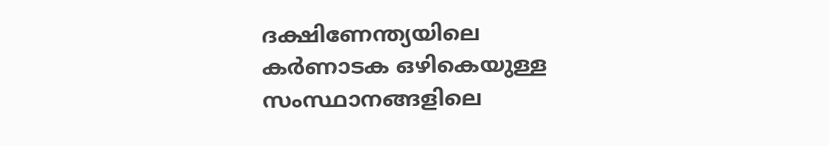ദക്ഷിണേന്ത്യയിലെ കര്‍ണാടക ഒഴികെയുള്ള സംസ്ഥാനങ്ങളിലെ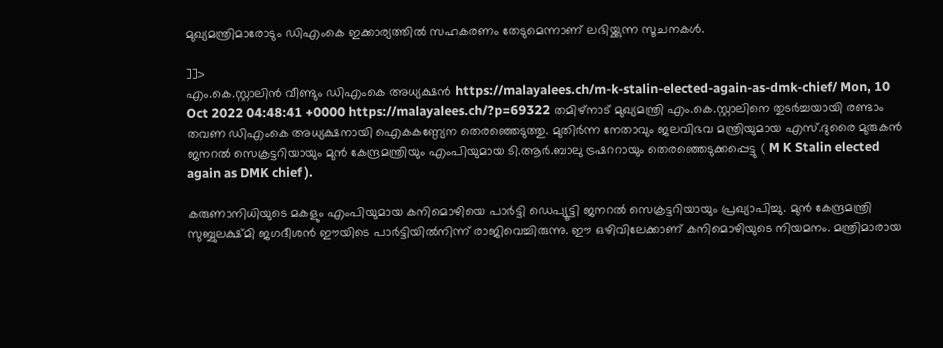മുഖ്യമന്ത്രിമാരോടും ഡിഎംകെ ഇക്കാര്യത്തില്‍ സഹകരണം തേടുമെന്നാണ് ലഭിയ്ക്കുന്ന സൂചനകള്‍.

]]>
എം.കെ.സ്റ്റാലിൻ വീണ്ടും ഡിഎംകെ അധ്യക്ഷൻ https://malayalees.ch/m-k-stalin-elected-again-as-dmk-chief/ Mon, 10 Oct 2022 04:48:41 +0000 https://malayalees.ch/?p=69322 തമിഴ്നാട് മുഖ്യമന്ത്രി എം.കെ.സ്റ്റാലിനെ തുടർച്ചയായി രണ്ടാം തവണ ഡിഎംകെ അധ്യക്ഷനായി ഐകകണ്ഠ്യേന തെരഞ്ഞെടുത്തു. മുതിർന്ന നേതാവും ജലവിഭവ മന്ത്രിയുമായ എസ്.ദുരൈ മുരുകൻ ജനറൽ സെക്രട്ടറിയായും മുൻ കേന്ദ്രമന്ത്രിയും എംപിയുമായ ടി.ആർ.ബാലു ട്രഷററായും തെരഞ്ഞെടുക്കപ്പെട്ടു ( M K Stalin elected again as DMK chief ).

കരുണാനിധിയുടെ മകളും എംപിയുമായ കനിമൊഴിയെ പാർട്ടി ഡെപ്യൂട്ടി ജനറൽ സെക്രട്ടറിയായും പ്രഖ്യാപിച്ചു. മുൻ കേന്ദ്രമന്ത്രി സുബ്ബുലക്ഷ്മി ജഗദീശൻ ഈയിടെ പാർട്ടിയിൽനിന്ന് രാജിവെച്ചിരുന്നു. ഈ ഒഴിവിലേക്കാണ് കനിമൊഴിയുടെ നിയമനം. മന്ത്രിമാരായ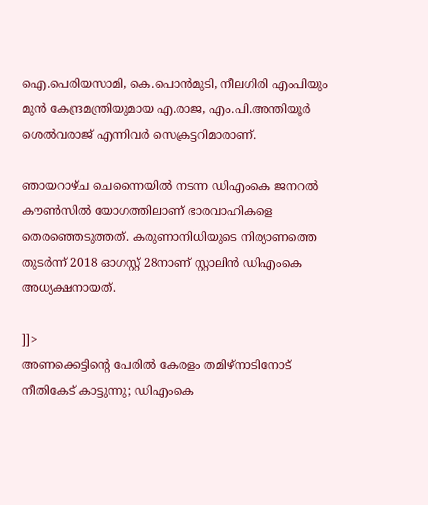ഐ.പെരിയസാമി, കെ.പൊൻമുടി, നീലഗിരി എംപിയും മുൻ കേന്ദ്രമന്ത്രിയുമായ എ.രാജ, എം.പി.അന്തിയൂർ ശെൽവരാജ് എന്നിവർ സെക്രട്ടറിമാരാണ്.

ഞായറാഴ്ച ചെന്നൈയിൽ നടന്ന ഡിഎംകെ ജനറൽ കൗൺസിൽ യോഗത്തിലാണ് ഭാരവാഹികളെ തെരഞ്ഞെടുത്തത്. കരുണാനിധിയുടെ നിര്യാണത്തെ തുടർന്ന് 2018 ഓഗസ്റ്റ് 28നാണ് സ്റ്റാലിൻ ഡിഎംകെ അധ്യക്ഷനായത്.

]]>
അണക്കെട്ടിന്റെ പേരിൽ കേരളം തമിഴ്‌നാടിനോട് നീതികേട്‌ കാട്ടുന്നു; ഡിഎംകെ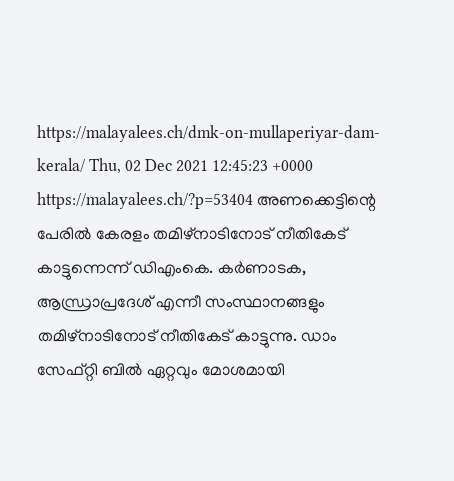https://malayalees.ch/dmk-on-mullaperiyar-dam-kerala/ Thu, 02 Dec 2021 12:45:23 +0000 https://malayalees.ch/?p=53404 അണക്കെട്ടിന്റെ പേരിൽ കേരളം തമിഴ്‌നാടിനോട് നീതികേട്‌ കാട്ടുന്നെന്ന് ഡിഎംകെ. കർണാടക, ആന്ധ്രാപ്രദേശ് എന്നീ സംസ്ഥാനങ്ങളും തമിഴ്‌നാടിനോട് നീതികേട്‌ കാട്ടുന്നു. ഡാം സേഫ്റ്റി ബിൽ ഏറ്റവും മോശമായി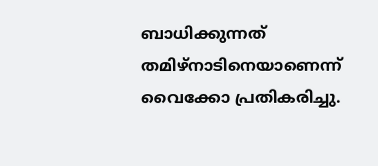ബാധിക്കുന്നത് തമിഴ്നാടിനെയാണെന്ന് വൈക്കോ പ്രതികരിച്ചു.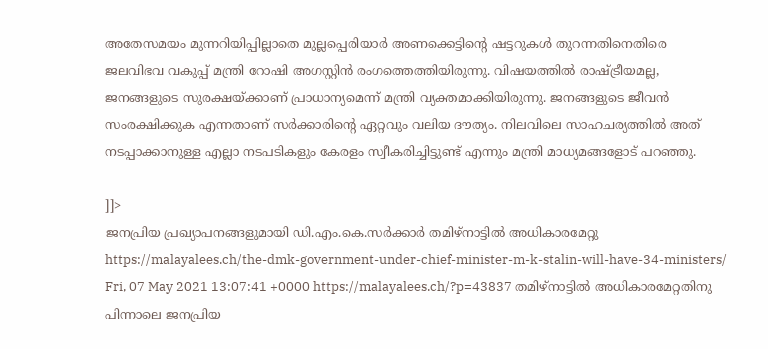അതേസമയം മുന്നറിയിപ്പില്ലാതെ മുല്ലപ്പെരിയാര്‍ അണക്കെട്ടിന്റെ ഷട്ടറുകള്‍ തുറന്നതിനെതിരെ ജലവിഭവ വകുപ്പ് മന്ത്രി റോഷി അഗസ്റ്റിന്‍ രംഗത്തെത്തിയിരുന്നു. വിഷയത്തില്‍ രാഷ്ട്രീയമല്ല, ജനങ്ങളുടെ സുരക്ഷയ്ക്കാണ് പ്രാധാന്യമെന്ന് മന്ത്രി വ്യക്തമാക്കിയിരുന്നു. ജനങ്ങളുടെ ജീവന്‍ സംരക്ഷിക്കുക എന്നതാണ് സര്‍ക്കാരിന്റെ ഏറ്റവും വലിയ ദൗത്യം. നിലവിലെ സാഹചര്യത്തില്‍ അത് നടപ്പാക്കാനുള്ള എല്ലാ നടപടികളും കേരളം സ്വീകരിച്ചിട്ടുണ്ട് എന്നും മന്ത്രി മാധ്യമങ്ങളോട് പറഞ്ഞു.

]]>
ജനപ്രിയ പ്രഖ്യാപനങ്ങളുമായി ഡി.എം.കെ.സര്‍ക്കാര്‍ തമിഴ്നാട്ടിൽ അധികാരമേറ്റു https://malayalees.ch/the-dmk-government-under-chief-minister-m-k-stalin-will-have-34-ministers/ Fri, 07 May 2021 13:07:41 +0000 https://malayalees.ch/?p=43837 തമിഴ്നാട്ടില്‍ അധികാരമേറ്റതിനു പിന്നാലെ ജനപ്രിയ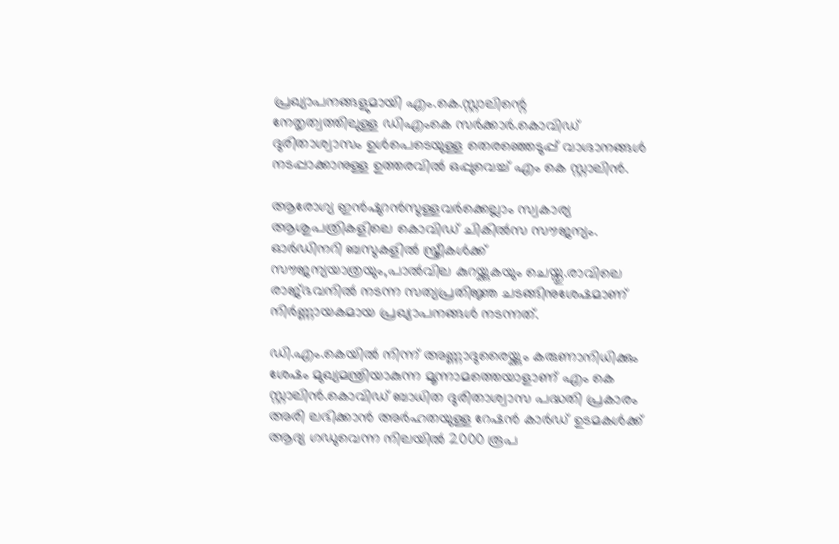പ്രഖ്യാപനങ്ങളുമായി എം.കെ.സ്റ്റാലിന്റെ
നേതൃത്വത്തിലുള്ള ഡിഎംകെ സര്‍ക്കാര്‍.കൊവിഡ് ദുരിതാശ്വാസം ഉള്‍പെടെയുള്ള തെരഞ്ഞെടുപ്പ് വാഗ്ദാനങ്ങള്‍ നടപ്പാക്കാനുള്ള ഉത്തരവില്‍ ഒപ്പുവെച്ച്‌ എം കെ സ്റ്റാലിന്‍.

ആരോഗ്യ ഇന്‍ഷുറന്‍സുള്ളവര്‍ക്കെല്ലാം സ്വകാര്യ ആശുപത്രികളിലെ കൊവിഡ് ചികില്‍സ സൗജന്യം. ഓര്‍ഡിനറി ബസുകളില്‍ സ്ത്രീകള്‍ക്ക് സൗജന്യയാത്രയും,പാല്‍വില കുറയ്ക്കുകയും ചെയ്തു.രാവിലെ രാജ്ഭവനില്‍ നടന്ന സത്യപ്രതിജ്ഞ ചടങ്ങിനുശേഷമാണ് നിർണ്ണായകമായ പ്രഖ്യാപനങ്ങൾ നടന്നത്.

ഡി.എം.കെയില്‍ നിന്ന് അണ്ണാദുരൈയ്ക്കും കരുണാനിധിക്കും ശേഷം മുഖ്യമന്ത്രിയാകുന്ന മൂന്നാമത്തെയാളാണ് എം കെ സ്റ്റാലിന്‍.കൊവിഡ് ബാധിത ദുരിതാശ്വാസ പദ്ധതി പ്രകാരം അരി ലഭിക്കാന്‍ അര്‍ഹതയുള്ള റേഷന്‍ കാര്‍ഡ് ഉടമകള്‍ക്ക് ആദ്യ ഗഡുവെന്ന നിലയില്‍ 2000 രൂപ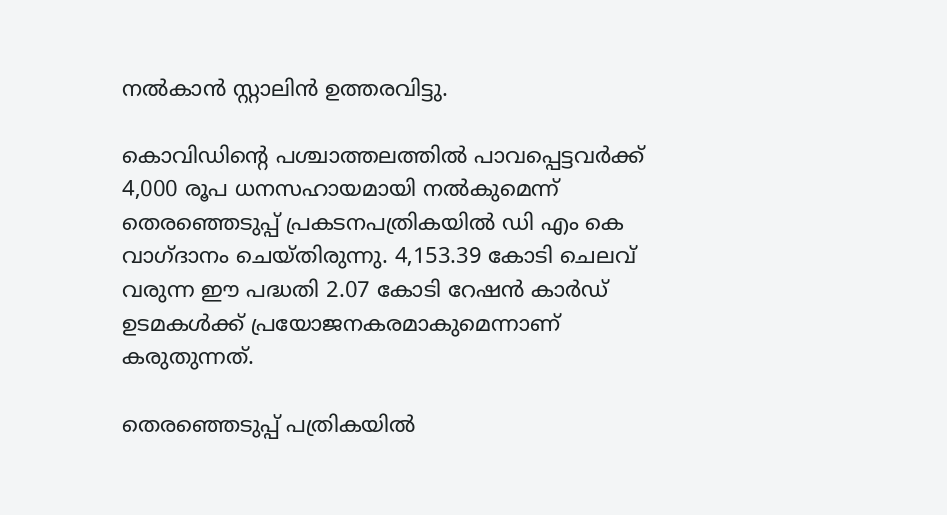നല്‍കാന്‍ സ്റ്റാലിന്‍ ഉത്തരവിട്ടു.

കൊവിഡിന്റെ പശ്ചാത്തലത്തില്‍ പാവപ്പെട്ടവര്‍ക്ക് 4,000 രൂപ ധനസഹായമായി നല്‍കുമെന്ന് തെരഞ്ഞെടുപ്പ് പ്രകടനപത്രികയില്‍ ഡി എം കെ വാഗ്ദാനം ചെയ്തിരുന്നു. 4,153.39 കോടി ചെലവ് വരുന്ന ഈ പദ്ധതി 2.07 കോടി റേഷന്‍ കാര്‍ഡ് ഉടമകള്‍ക്ക് പ്രയോജനകരമാകുമെന്നാണ് കരുതുന്നത്.

തെരഞ്ഞെടുപ്പ് പത്രികയില്‍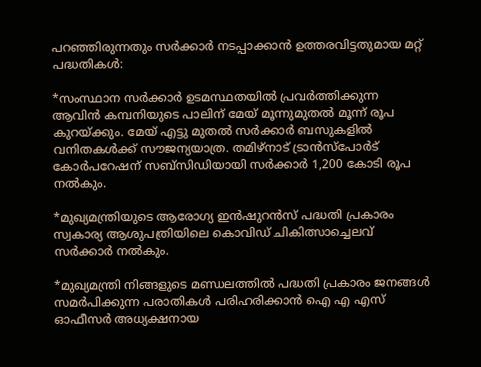പറഞ്ഞിരുന്നതും സര്‍ക്കാർ നടപ്പാക്കാന്‍ ഉത്തരവിട്ടതുമായ മറ്റ് പദ്ധതികള്‍:

*സംസ്ഥാന സര്‍ക്കാര്‍ ഉടമസ്ഥതയില്‍ പ്രവര്‍ത്തിക്കുന്ന ആവിന്‍ കമ്പനിയുടെ പാലിന് മേയ് മൂന്നുമുതല്‍ മൂന്ന് രൂപ കുറയ്ക്കും. മേയ് എട്ടു മുതല്‍ സര്‍ക്കാര്‍ ബസുകളില്‍ വനിതകള്‍ക്ക് സൗജന്യയാത്ര. തമിഴ്നാട് ട്രാന്‍സ്പോര്‍ട് കോര്‍പറേഷന് സബ്സിഡിയായി സര്‍ക്കാര്‍ 1,200 കോടി രൂപ നല്‍കും.

*മുഖ്യമന്ത്രിയുടെ ആരോഗ്യ ഇന്‍ഷുറന്‍സ് പദ്ധതി പ്രകാരം സ്വകാര്യ ആശുപത്രിയിലെ കൊവിഡ് ചികിത്സാച്ചെലവ് സര്‍ക്കാര്‍ നല്‍കും.

*മുഖ്യമന്ത്രി നിങ്ങളുടെ മണ്ഡലത്തില്‍ പദ്ധതി പ്രകാരം ജനങ്ങള്‍ സമര്‍പിക്കുന്ന പരാതികള്‍ പരിഹരിക്കാന്‍ ഐ എ എസ് ഓഫീസര്‍ അധ്യക്ഷനായ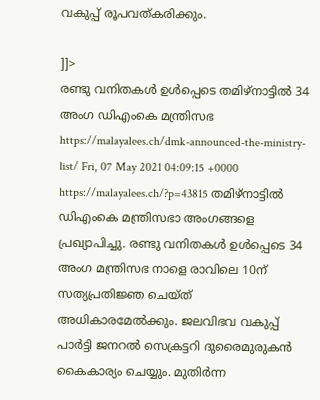വകുപ്പ് രൂപവത്കരിക്കും.

]]>
രണ്ടു വനിതകള്‍ ഉൾപ്പെടെ തമിഴ്നാട്ടില്‍ 34 അംഗ ഡിഎംകെ മന്ത്രിസഭ https://malayalees.ch/dmk-announced-the-ministry-list/ Fri, 07 May 2021 04:09:15 +0000 https://malayalees.ch/?p=43815 തമിഴ്നാട്ടില്‍ ഡിഎംകെ മന്ത്രിസഭാ അംഗങ്ങളെ പ്രഖ്യാപിച്ചു. രണ്ടു വനിതകള്‍ ഉൾപ്പെടെ 34 അംഗ മന്ത്രിസഭ നാളെ രാവിലെ 10ന് സത്യപ്രതിജ്ഞ ചെയ്ത് അധികാരമേല്‍ക്കും. ജലവിഭവ വകുപ്പ് പാര്‍ട്ടി ജനറല്‍ സെക്രട്ടറി ദുരൈമുരുകന്‍ കൈകാര്യം ചെയ്യും. മുതിര്‍ന്ന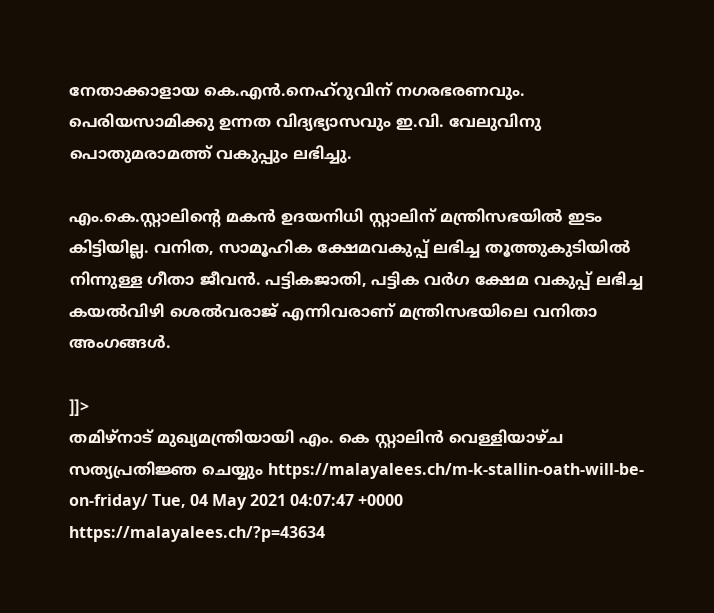നേതാക്കാളായ കെ.എന്‍.നെഹ്റുവിന് നഗരഭരണവും. പെരിയസാമിക്കു ഉന്നത വിദ്യഭ്യാസവും ഇ.വി. വേലുവിനു പൊതുമരാമത്ത് വകുപ്പും ലഭിച്ചു.

എം.കെ.സ്റ്റാലിന്റെ മകന്‍ ഉദയനിധി സ്റ്റാലിന് മന്ത്രിസഭയില്‍ ഇടം കിട്ടിയില്ല. വനിത, സാമൂഹിക ക്ഷേമവകുപ്പ് ലഭിച്ച തൂത്തുകുടിയില്‍ നിന്നുള്ള ഗീതാ ജീവന്‍. പട്ടികജാതി, പട്ടിക വര്‍ഗ ക്ഷേമ വകുപ്പ് ലഭിച്ച കയല്‍വിഴി ശെല്‍വരാജ് എന്നിവരാണ് മന്ത്രിസഭയിലെ വനിതാ അംഗങ്ങള്‍.

]]>
തമിഴ്‌നാട് മുഖ്യമന്ത്രിയായി എം. കെ സ്റ്റാലിന്‍ വെള്ളിയാഴ്ച സത്യപ്രതിജ്ഞ ചെയ്യും https://malayalees.ch/m-k-stallin-oath-will-be-on-friday/ Tue, 04 May 2021 04:07:47 +0000 https://malayalees.ch/?p=43634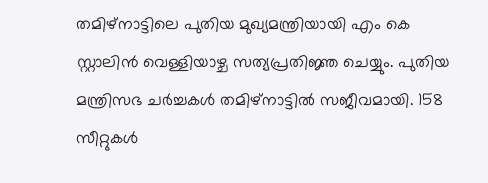തമിഴ്‌നാട്ടിലെ പുതിയ മുഖ്യമന്ത്രിയായി എം കെ സ്റ്റാലിന്‍ വെള്ളിയാഴ്ച സത്യപ്രതിജ്ഞ ചെയ്യും. പുതിയ മന്ത്രിസഭ ചര്‍ച്ചകള്‍ തമിഴ്‌നാട്ടില്‍ സജീവമായി. 158 സീറ്റുകള്‍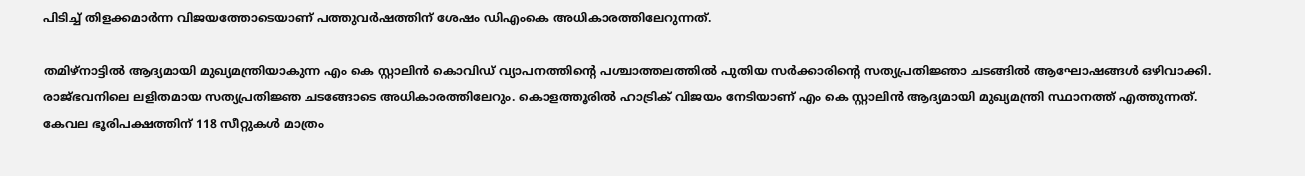പിടിച്ച് തിളക്കമാര്‍ന്ന വിജയത്തോടെയാണ് പത്തുവര്‍ഷത്തിന് ശേഷം ഡിഎംകെ അധികാരത്തിലേറുന്നത്.

തമിഴ്‌നാട്ടില്‍ ആദ്യമായി മുഖ്യമന്ത്രിയാകുന്ന എം കെ സ്റ്റാലിന്‍ കൊവിഡ് വ്യാപനത്തിന്റെ പശ്ചാത്തലത്തില്‍ പുതിയ സര്‍ക്കാരിന്റെ സത്യപ്രതിജ്ഞാ ചടങ്ങില്‍ ആഘോഷങ്ങള്‍ ഒഴിവാക്കി. രാജ്ഭവനിലെ ലളിതമായ സത്യപ്രതിജ്ഞ ചടങ്ങോടെ അധികാരത്തിലേറും. കൊളത്തൂരില്‍ ഹാട്രിക് വിജയം നേടിയാണ് എം കെ സ്റ്റാലിന്‍ ആദ്യമായി മുഖ്യമന്ത്രി സ്ഥാനത്ത് എത്തുന്നത്. കേവല ഭൂരിപക്ഷത്തിന് 118 സീറ്റുകള്‍ മാത്രം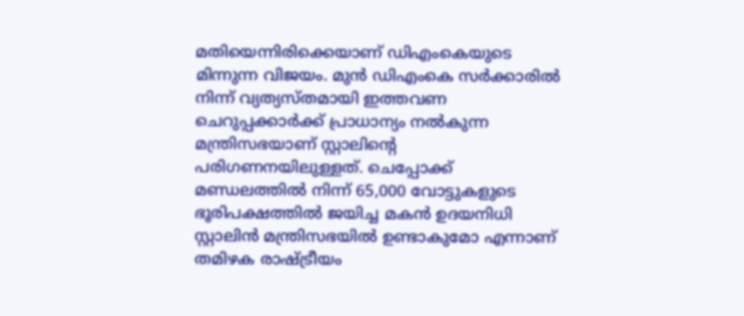മതിയെന്നിരിക്കെയാണ് ഡിഎംകെയുടെ മിന്നുന്ന വിജയം. മുന്‍ ഡിഎംകെ സര്‍ക്കാരില്‍ നിന്ന് വ്യത്യസ്തമായി ഇത്തവണ ചെറുപ്പക്കാര്‍ക്ക് പ്രാധാന്യം നല്‍കുന്ന മന്ത്രിസഭയാണ് സ്റ്റാലിന്റെ പരിഗണനയിലുള്ളത്. ചെപ്പോക്ക് മണ്ഡലത്തില്‍ നിന്ന് 65,000 വോട്ടുകളുടെ ഭൂരിപക്ഷത്തില്‍ ജയിച്ച മകന്‍ ഉദയനിധി സ്റ്റാലിന്‍ മന്ത്രിസഭയില്‍ ഉണ്ടാകുമോ എന്നാണ് തമിഴക രാഷ്ട്രീയം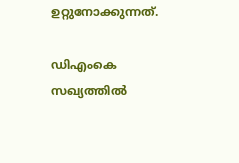ഉറ്റുനോക്കുന്നത്.

ഡിഎംകെ സഖ്യത്തില്‍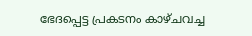ഭേദപ്പെട്ട പ്രകടനം കാഴ്ചവച്ച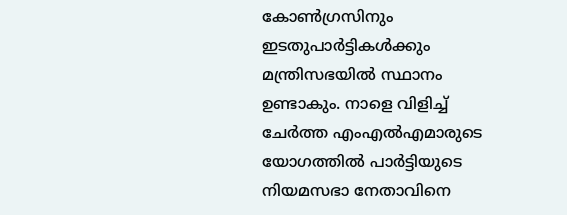കോണ്‍ഗ്രസിനും ഇടതുപാര്‍ട്ടികള്‍ക്കും മന്ത്രിസഭയില്‍ സ്ഥാനം ഉണ്ടാകും. നാളെ വിളിച്ച് ചേര്‍ത്ത എംഎല്‍എമാരുടെ യോഗത്തില്‍ പാര്‍ട്ടിയുടെ നിയമസഭാ നേതാവിനെ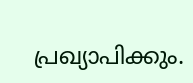പ്രഖ്യാപിക്കും.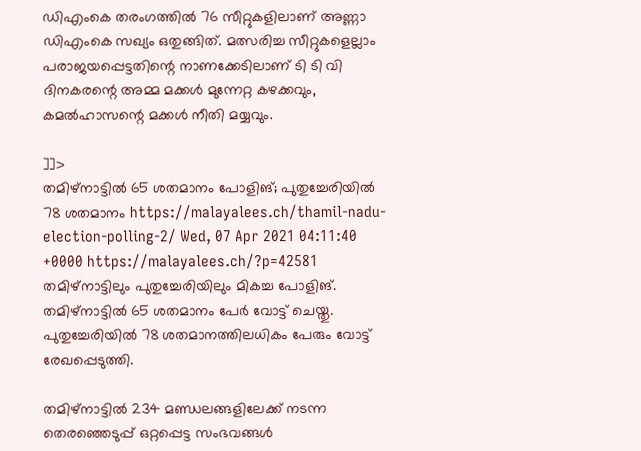ഡിഎംകെ തരംഗത്തില്‍ 76 സീറ്റുകളിലാണ് അണ്ണാ ഡിഎംകെ സഖ്യം ഒതുങ്ങിത്. മത്സരിച്ച സീറ്റുകളെല്ലാം പരാജയപ്പെട്ടതിന്റെ നാണക്കേടിലാണ് ടി ടി വി ദിനകരന്റെ അമ്മ മക്കള്‍ മുന്നേറ്റ കഴക്കവും, കമല്‍ഹാസന്റെ മക്കള്‍ നീതി മയ്യവും.

]]>
തമിഴ്നാട്ടില്‍ 65 ശതമാനം പോളിങ്; പുതുച്ചേരിയിൽ 78 ശതമാനം https://malayalees.ch/thamil-nadu-election-polling-2/ Wed, 07 Apr 2021 04:11:40 +0000 https://malayalees.ch/?p=42581 തമിഴ്നാട്ടിലും പുതുച്ചേരിയിലും മികച്ച പോളിങ്. തമിഴ്നാട്ടിൽ 65 ശതമാനം പേർ വോട്ട് ചെയ്തു. പുതുച്ചേരിയിൽ 78 ശതമാനത്തിലധികം പേരും വോട്ട് രേഖപ്പെടുത്തി.

തമിഴ്നാട്ടിൽ 234 മണ്ഡലങ്ങളിലേക്ക് നടന്ന തെരഞ്ഞെടുപ്പ് ഒറ്റപ്പെട്ട സംഭവങ്ങൾ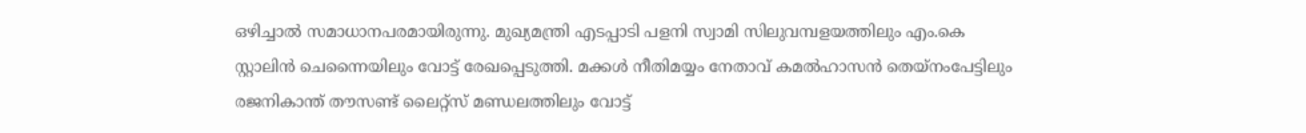ഒഴിച്ചാൽ സമാധാനപരമായിരുന്നു. മുഖ്യമന്ത്രി എടപ്പാടി പളനി സ്വാമി സിലുവമ്പളയത്തിലും എം.കെ സ്റ്റാലിൻ ചെന്നൈയിലും വോട്ട് രേഖപ്പെടുത്തി. മക്കൾ നീതിമയ്യം നേതാവ് കമൽഹാസൻ തെയ്നംപേട്ടിലും രജനികാന്ത് തൗസണ്ട് ലൈറ്റ്സ് മണ്ഡലത്തിലും വോട്ട്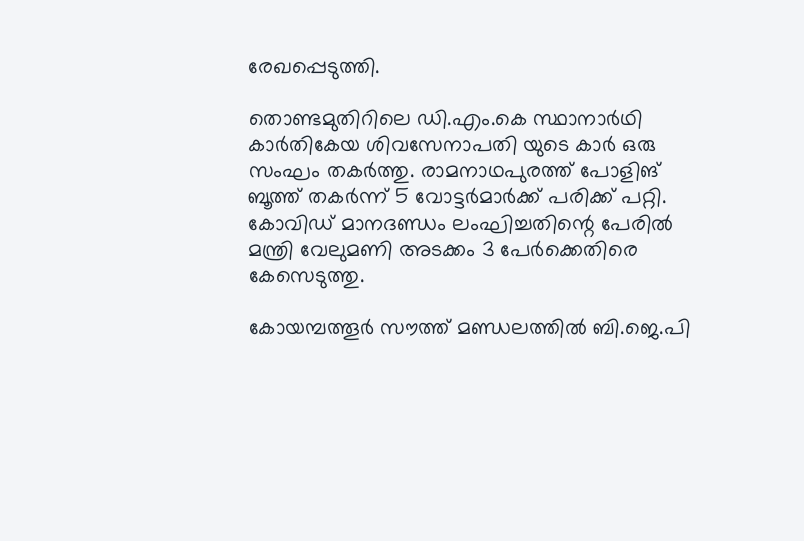രേഖപ്പെടുത്തി.

തൊണ്ടമുതിറിലെ ഡി.എം.കെ സ്ഥാനാർഥി കാർതികേയ ശിവസേനാപതി യുടെ കാർ ഒരു സംഘം തകർത്തു. രാമനാഥപുരത്ത് പോളിങ് ബൂത്ത് തകർന്ന് 5 വോട്ടർമാർക്ക് പരിക്ക് പറ്റി. കോവിഡ് മാനദണ്ഡം ലംഘിച്ചതിന്റെ പേരിൽ മന്ത്രി വേലുമണി അടക്കം 3 പേർക്കെതിരെ കേസെടുത്തു.

കോയമ്പത്തൂർ സൗത്ത് മണ്ഡലത്തിൽ ബി.ജെ.പി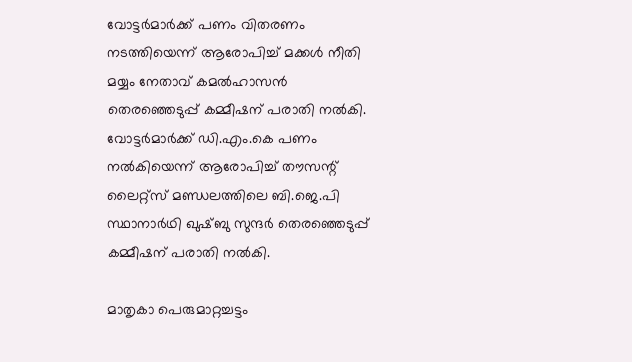വോട്ടർമാർക്ക് പണം വിതരണം നടത്തിയെന്ന് ആരോപിച്ച് മക്കൾ നീതി മയ്യം നേതാവ് കമൽഹാസൻ തെരഞ്ഞെടുപ്പ് കമ്മീഷന് പരാതി നൽകി. വോട്ടർമാർക്ക് ഡി.എം.കെ പണം നൽകിയെന്ന് ആരോപിച്ച് തൗസന്റ് ലൈറ്റ്സ് മണ്ഡലത്തിലെ ബി.ജെ.പി സ്ഥാനാർഥി ഖുഷ്ബു സുന്ദർ തെരഞ്ഞെടുപ്പ് കമ്മീഷന് പരാതി നൽകി.

മാതൃകാ പെരുമാറ്റച്ചട്ടം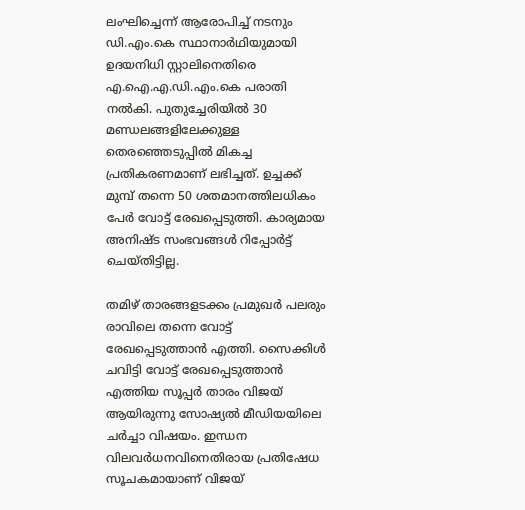ലംഘിച്ചെന്ന് ആരോപിച്ച് നടനും ഡി.എം.കെ സ്ഥാനാർഥിയുമായി ഉദയനിധി സ്റ്റാലിനെതിരെ എ.ഐ.എ.ഡി.എം.കെ പരാതി നൽകി. പുതുച്ചേരിയിൽ 30 മണ്ഡലങ്ങളിലേക്കുള്ള തെരഞ്ഞെടുപ്പിൽ മികച്ച പ്രതികരണമാണ് ലഭിച്ചത്. ഉച്ചക്ക് മുമ്പ് തന്നെ 50 ശതമാനത്തിലധികം പേർ വോട്ട് രേഖപ്പെടുത്തി. കാര്യമായ അനിഷ്ട സംഭവങ്ങൾ റിപ്പോർട്ട് ചെയ്തിട്ടില്ല.

തമിഴ് താരങ്ങളടക്കം പ്രമുഖർ പലരും രാവിലെ തന്നെ വോട്ട് രേഖപ്പെടുത്താൻ എത്തി. സൈക്കിൾ ചവിട്ടി വോട്ട് രേഖപ്പെടുത്താൻ എത്തിയ സൂപ്പർ താരം വിജയ് ആയിരുന്നു സോഷ്യൽ മീഡിയയിലെ ചർച്ചാ വിഷയം. ഇന്ധന വിലവർധനവിനെതിരായ പ്രതിഷേധ സൂചകമായാണ് വിജയ്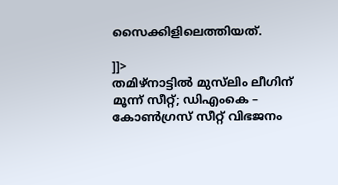സൈക്കിളിലെത്തിയത്.

]]>
തമിഴ്നാട്ടില്‍ മുസ്‍ലിം ലീഗിന് മൂന്ന് സീറ്റ്; ഡിഎംകെ – കോണ്‍ഗ്രസ് സീറ്റ് വിഭജനം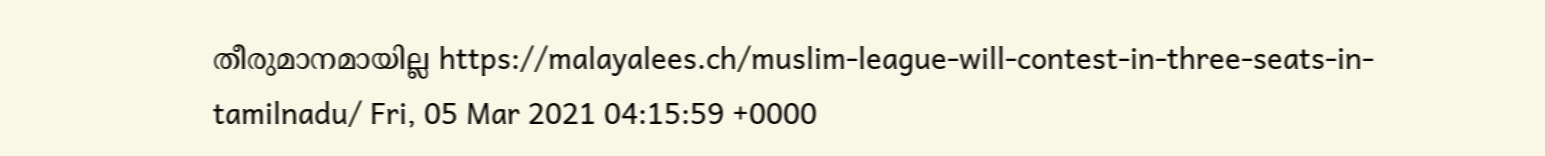തീരുമാനമായില്ല https://malayalees.ch/muslim-league-will-contest-in-three-seats-in-tamilnadu/ Fri, 05 Mar 2021 04:15:59 +0000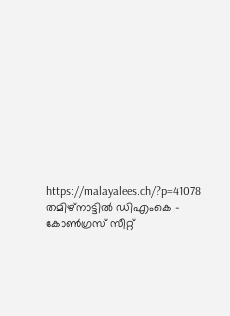https://malayalees.ch/?p=41078 തമിഴ്നാട്ടില്‍ ഡിഎംകെ – കോണ്‍ഗ്രസ് സീറ്റ്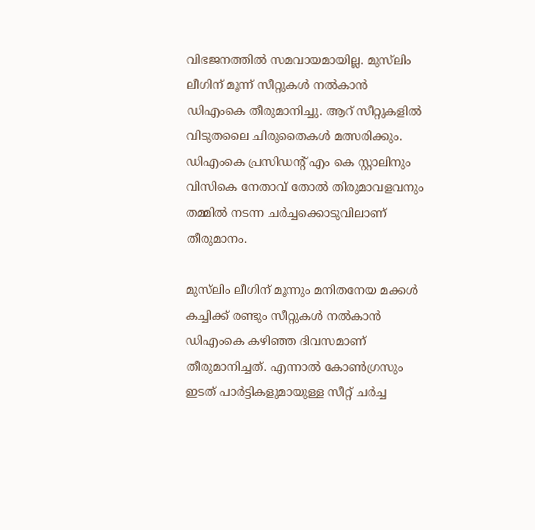വിഭജനത്തില്‍ സമവായമായില്ല. മുസ്‍ലിം ലീഗിന് മൂന്ന് സീറ്റുകള്‍ നല്‍കാന്‍ ഡിഎംകെ തീരുമാനിച്ചു. ആറ് സീറ്റുകളില്‍ വിടുതലൈ ചിരുതൈകള്‍ മത്സരിക്കും. ഡിഎംകെ പ്രസിഡന്‍റ് എം കെ സ്റ്റാലിനും വിസികെ നേതാവ് തോല്‍ തിരുമാവളവനും തമ്മില്‍ നടന്ന ചര്‍ച്ചക്കൊടുവിലാണ് തീരുമാനം.

മുസ്‍ലിം ലീഗിന് മൂന്നും മനിതനേയ മക്കള്‍ കച്ചിക്ക് രണ്ടും സീറ്റുകള്‍ നല്‍കാന്‍ ഡിഎംകെ കഴിഞ്ഞ ദിവസമാണ് തീരുമാനിച്ചത്. എന്നാല്‍ കോണ്‍ഗ്രസും ഇടത് പാര്‍ട്ടികളുമായുള്ള സീറ്റ് ചര്‍ച്ച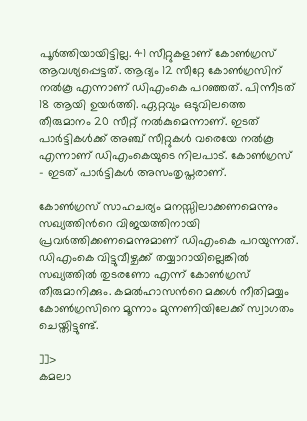പൂര്‍ത്തിയായിട്ടില്ല. 41 സീറ്റുകളാണ് കോണ്‍ഗ്രസ് ആവശ്യപ്പെട്ടത്. ആദ്യം 12 സീറ്റേ കോണ്‍ഗ്രസിന് നല്‍കൂ എന്നാണ് ഡിഎംകെ പറഞ്ഞത്. പിന്നീടത് 18 ആയി ഉയര്‍ത്തി. ഏറ്റവും ഒടുവിലത്തെ തീരുമാനം 20 സീറ്റ് നല്‍കുമെന്നാണ്. ഇടത് പാര്‍ട്ടികള്‍ക്ക് അഞ്ച് സീറ്റുകള്‍ വരെയേ നല്‍കൂ എന്നാണ് ഡിഎംകെയുടെ നിലപാട്. കോണ്‍ഗ്രസ് – ഇടത് പാര്‍ട്ടികള്‍ അസംതൃപ്തരാണ്.

കോണ്‍ഗ്രസ് സാഹചര്യം മനസ്സിലാക്കണമെന്നും സഖ്യത്തിന്‍റെ വിജയത്തിനായി പ്രവര്‍ത്തിക്കണമെന്നുമാണ് ഡിഎംകെ പറയുന്നത്. ഡിഎംകെ വിട്ടുവീഴ്ചക്ക് തയ്യാറായില്ലെങ്കില്‍ സഖ്യത്തില്‍ തുടരണോ എന്ന് കോണ്‍ഗ്രസ് തീരുമാനിക്കും. കമല്‍ഹാസന്‍റെ മക്കള്‍ നീതിമയ്യം കോണ്‍ഗ്രസിനെ മൂന്നാം മുന്നണിയിലേക്ക് സ്വാഗതം ചെയ്തിട്ടുണ്ട്.

]]>
കമലാ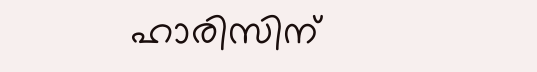ഹാരിസിന്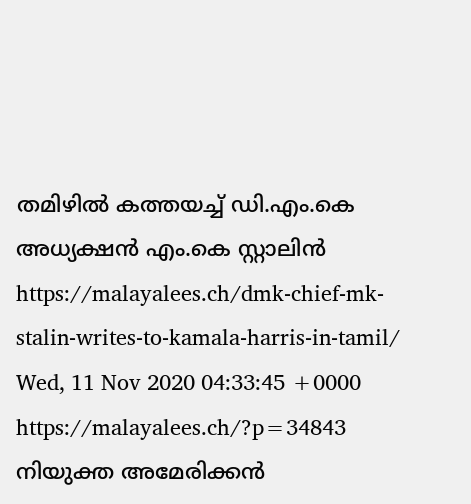തമിഴിൽ കത്തയച്ച് ഡി.എം.കെ അധ്യക്ഷൻ എം.കെ സ്റ്റാലിൻ https://malayalees.ch/dmk-chief-mk-stalin-writes-to-kamala-harris-in-tamil/ Wed, 11 Nov 2020 04:33:45 +0000 https://malayalees.ch/?p=34843 നിയുക്ത അമേരിക്കൻ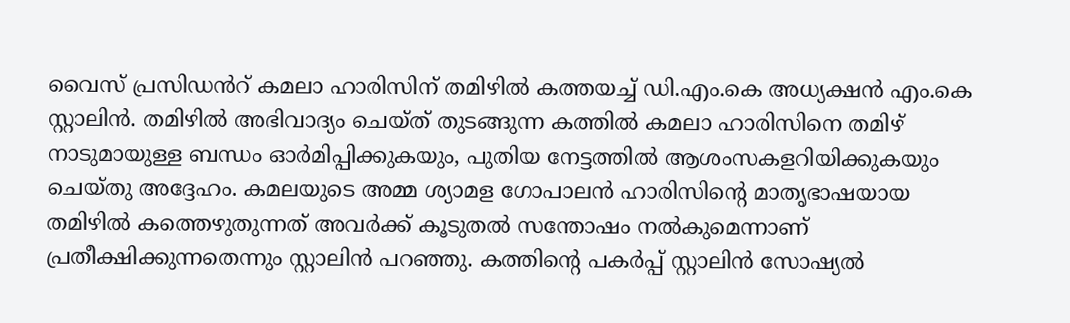വൈസ് പ്രസിഡൻറ് കമലാ ഹാരിസിന് തമിഴിൽ കത്തയച്ച് ഡി.എം.കെ അധ്യക്ഷൻ എം.കെ സ്റ്റാലിൻ. തമിഴിൽ അഭിവാദ്യം ചെയ്ത് തുടങ്ങുന്ന കത്തിൽ കമലാ ഹാരിസിനെ തമിഴ് നാടുമായുള്ള ബന്ധം ഓർമിപ്പിക്കുകയും, പുതിയ നേട്ടത്തിൽ ആശംസകളറിയിക്കുകയും ചെയ്തു അദ്ദേഹം. കമലയുടെ അമ്മ ശ്യാമള ഗോപാലൻ ഹാരിസിന്റെ മാതൃഭാഷയായ തമിഴിൽ കത്തെഴുതുന്നത് അവർക്ക് കൂടുതൽ സന്തോഷം നൽകുമെന്നാണ് പ്രതീക്ഷിക്കുന്നതെന്നും സ്റ്റാലിൻ പറഞ്ഞു. കത്തിന്റെ പകർപ്പ് സ്റ്റാലിൻ സോഷ്യൽ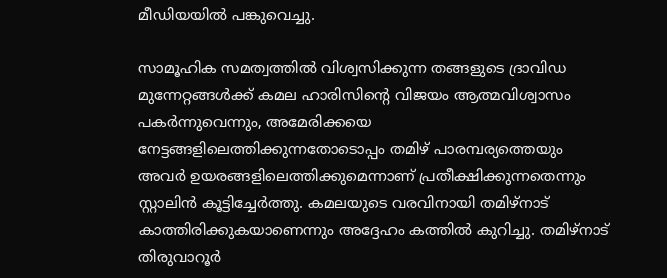മീഡിയയിൽ പങ്കുവെച്ചു.

സാമൂഹിക സമത്വത്തിൽ വിശ്വസിക്കുന്ന തങ്ങളുടെ ദ്രാവിഡ മുന്നേറ്റങ്ങൾക്ക് കമല ഹാരിസിന്റെ വിജയം ആത്മവിശ്വാസം പകർന്നുവെന്നും, അമേരിക്കയെ നേട്ടങ്ങളിലെത്തിക്കുന്നതോടൊപ്പം തമിഴ് പാരമ്പര്യത്തെയും അവർ ഉയരങ്ങളിലെത്തിക്കുമെന്നാണ് പ്രതീക്ഷിക്കുന്നതെന്നും സ്റ്റാലിൻ കൂട്ടിച്ചേർത്തു. കമലയുടെ വരവിനായി തമിഴ്നാട് കാത്തിരിക്കുകയാണെന്നും അദ്ദേഹം കത്തിൽ കുറിച്ചു. തമിഴ്നാട് തിരുവാറൂർ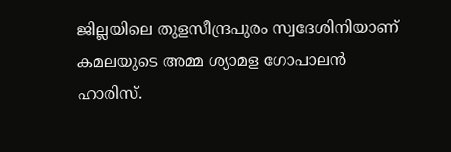ജില്ലയിലെ തുളസീന്ദ്രപുരം സ്വദേശിനിയാണ് കമലയുടെ അമ്മ ശ്യാമള ഗോപാലൻ ഹാരിസ്.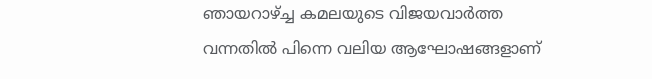ഞായറാഴ്ച്ച കമലയുടെ വിജയവാർത്ത വന്നതിൽ പിന്നെ വലിയ ആഘോഷങ്ങളാണ്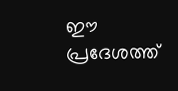ഈ പ്രദേശത്ത്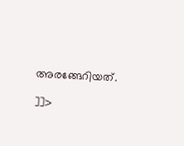അരങ്ങേറിയത്.

]]>